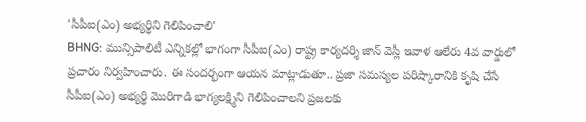'సీపీఐ(ఎం) అభ్యర్థిని గెలిపించాలి'
BHNG: మున్సిపాలిటీ ఎన్నికల్లో భాగంగా సీపీఐ(ఎం) రాష్ట్ర కార్యదర్శి జాన్ వెస్లీ ఇవాళ ఆలేరు 4వ వార్డులో ప్రచారం నిర్వహించారు. ఈ సందర్భంగా ఆయన మాట్లాడుతూ.. ప్రజా సమస్యల పరిష్కారానికి కృషి చేసే సీపీఐ(ఎం) అభ్యర్థి మొరిగాడి భాగ్యలక్ష్మిని గెలిపించాలని ప్రజలకు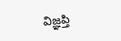విజ్ఞప్తి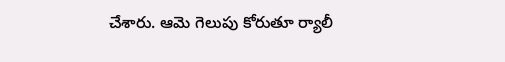చేశారు. ఆమె గెలుపు కోరుతూ ర్యాలీ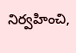నిర్వహించి,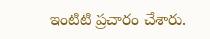ఇంటిటి ప్రచారం చేశారు.